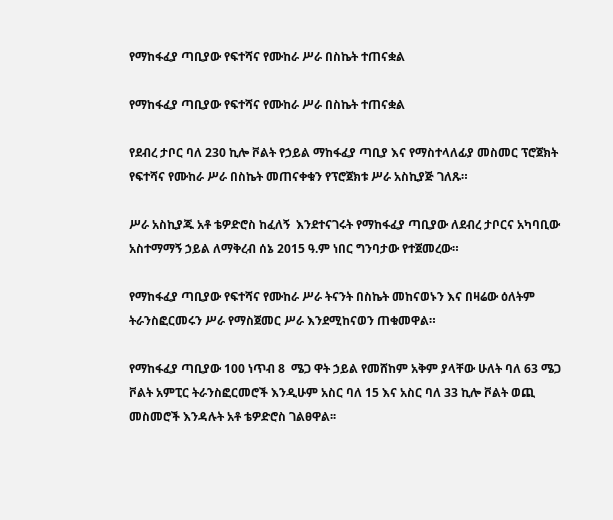የማከፋፈያ ጣቢያው የፍተሻና የሙከራ ሥራ በስኬት ተጠናቋል

የማከፋፈያ ጣቢያው የፍተሻና የሙከራ ሥራ በስኬት ተጠናቋል

የደብረ ታቦር ባለ 230 ኪሎ ቮልት የኃይል ማከፋፈያ ጣቢያ እና የማስተላለፊያ መስመር ፕሮጀክት የፍተሻና የሙከራ ሥራ በስኬት መጠናቀቁን የፕሮጀክቱ ሥራ አስኪያጅ ገለጹ።

ሥራ አስኪያጁ አቶ ቴዎድሮስ ከፈለኝ  እንደተናገሩት የማከፋፈያ ጣቢያው ለደብረ ታቦርና አካባቢው አስተማማኝ ኃይል ለማቅረብ ሰኔ 2015 ዓ.ም ነበር ግንባታው የተጀመረው።

የማከፋፈያ ጣቢያው የፍተሻና የሙከራ ሥራ ትናንት በስኬት መከናወኑን እና በዛሬው ዕለትም ትራንስፎርመሩን ሥራ የማስጀመር ሥራ እንደሚከናወን ጠቁመዋል።

የማከፋፈያ ጣቢያው 100 ነጥብ 8  ሜጋ ዋት ኃይል የመሸከም አቅም ያላቸው ሁለት ባለ 63 ሜጋ ቮልት አምፒር ትራንስፎርመሮች እንዲሁም አስር ባለ 15 እና አስር ባለ 33 ኪሎ ቮልት ወጪ መስመሮች እንዳሉት አቶ ቴዎድሮስ ገልፀዋል፡፡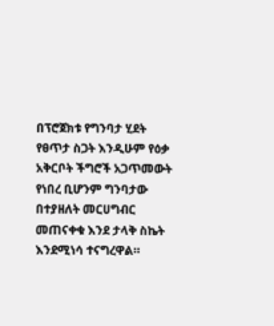በፕሮጀክቱ የግንባታ ሂደት የፀጥታ ስጋት እንዲሁም የዕቃ አቅርቦት ችግሮች አጋጥመውት የነበረ ቢሆንም ግንባታው በተያዘለት መርሀግብር መጠናቀቁ እንደ ታላቅ ስኬት እንደሚነሳ ተናግረዋል።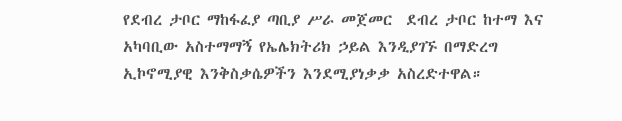የደብረ ታቦር ማከፋፈያ ጣቢያ ሥራ መጀመር  ደብረ ታቦር ከተማ እና አካባቢው አስተማማኝ የኤሌክትሪክ ኃይል እንዲያገኙ በማድረግ ኢኮኖሚያዊ እንቅስቃሴዎችን እንደሚያነቃቃ አስረድተዋል።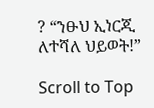? “ንፁህ ኢነርጂ ለተሻለ ህይወት!”

Scroll to Top